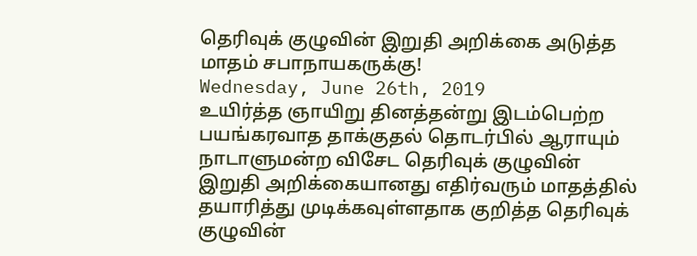தெரிவுக் குழுவின் இறுதி அறிக்கை அடுத்த மாதம் சபாநாயகருக்கு!
Wednesday, June 26th, 2019
உயிர்த்த ஞாயிறு தினத்தன்று இடம்பெற்ற பயங்கரவாத தாக்குதல் தொடர்பில் ஆராயும் நாடாளுமன்ற விசேட தெரிவுக் குழுவின் இறுதி அறிக்கையானது எதிர்வரும் மாதத்தில் தயாரித்து முடிக்கவுள்ளதாக குறித்த தெரிவுக் குழுவின்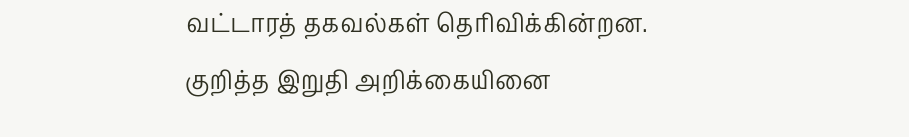வட்டாரத் தகவல்கள் தெரிவிக்கின்றன.
குறித்த இறுதி அறிக்கையினை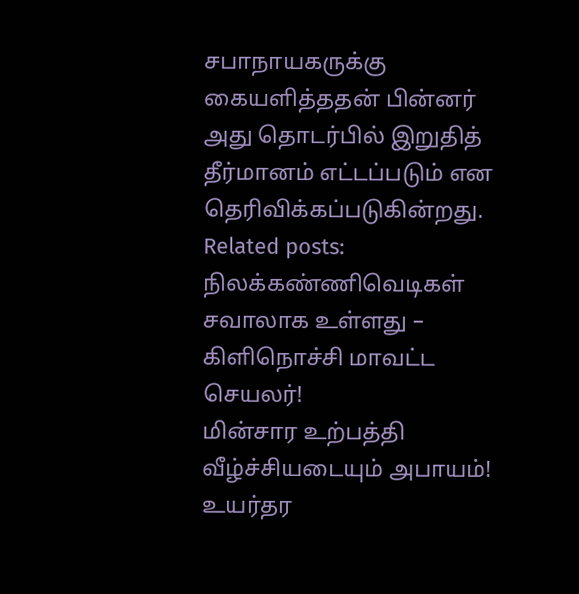சபாநாயகருக்கு கையளித்ததன் பின்னர் அது தொடர்பில் இறுதித் தீர்மானம் எட்டப்படும் என தெரிவிக்கப்படுகின்றது.
Related posts:
நிலக்கண்ணிவெடிகள் சவாலாக உள்ளது – கிளிநொச்சி மாவட்ட செயலர்!
மின்சார உற்பத்தி வீழ்ச்சியடையும் அபாயம்!
உயர்தர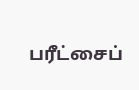பரீட்சைப்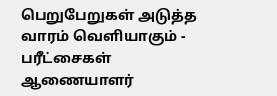பெறுபேறுகள் அடுத்த வாரம் வெளியாகும் - பரீட்சைகள் ஆணையாளர்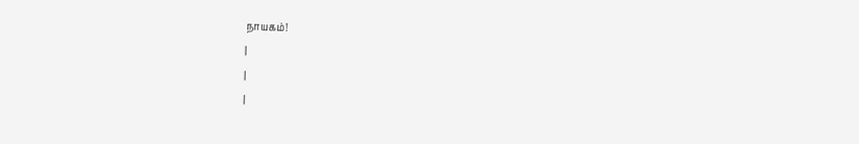நாயகம்!
|
|
|